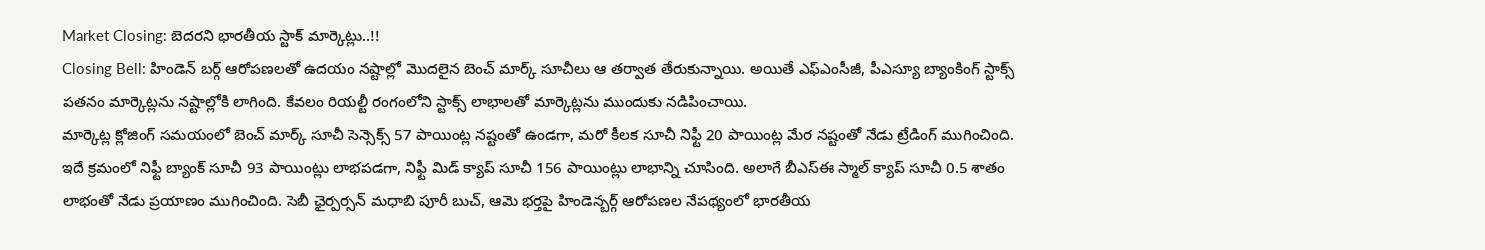Market Closing: బెదరని భారతీయ స్టాక్ మార్కెట్లు..!!
Closing Bell: హిండెన్ బర్గ్ ఆరోపణలతో ఉదయం నష్టాల్లో మెుదలైన బెంచ్ మార్క్ సూచీలు ఆ తర్వాత తేరుకున్నాయి. అయితే ఎఫ్ఎంసీజీ, పీఎస్యూ బ్యాంకింగ్ స్టాక్స్ పతనం మార్కెట్లను నష్టాల్లోకి లాగింది. కేవలం రియల్టీ రంగంలోని స్టాక్స్ లాభాలతో మార్కెట్లను ముందుకు నడిపించాయి.
మార్కెట్ల క్లోజింగ్ సమయంలో బెంచ్ మార్క్ సూచీ సెన్సెక్స్ 57 పాయింట్ల నష్టంతో ఉండగా, మరో కీలక సూచీ నిఫ్టీ 20 పాయింట్ల మేర నష్టంతో నేడు ట్రేడింగ్ ముగించింది. ఇదే క్రమంలో నిఫ్టీ బ్యాంక్ సూచీ 93 పాయింట్లు లాభపడగా, నిఫ్టీ మిడ్ క్యాప్ సూచీ 156 పాయింట్లు లాభాన్ని చూసింది. అలాగే బీఎస్ఈ స్మాల్ క్యాప్ సూచీ 0.5 శాతం లాభంతో నేడు ప్రయాణం ముగించింది. సెబీ ఛైర్పర్సన్ మధాబి పూరీ బుచ్, ఆమె భర్తపై హిండెన్బర్గ్ ఆరోపణల నేపథ్యంలో భారతీయ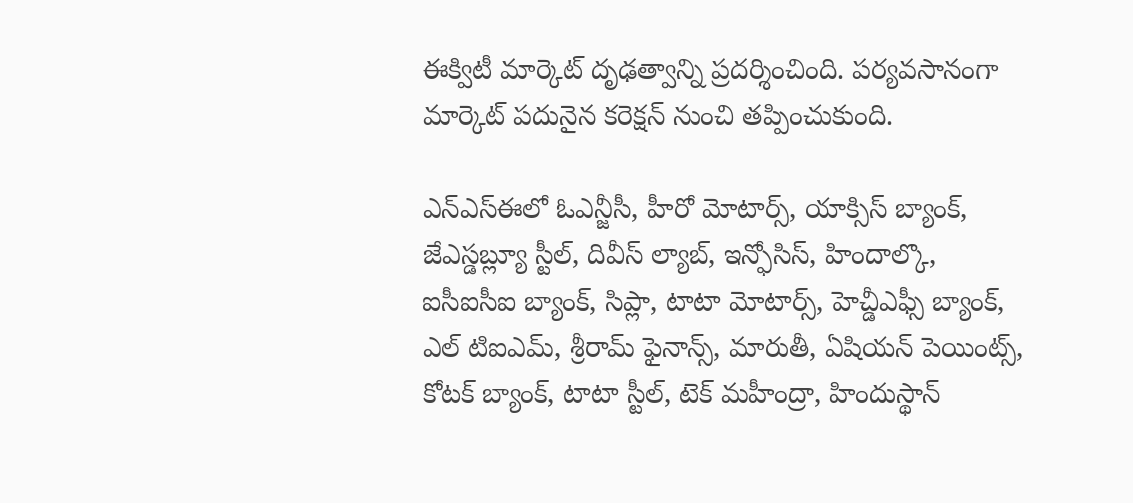ఈక్విటీ మార్కెట్ దృఢత్వాన్ని ప్రదర్శించింది. పర్యవసానంగా మార్కెట్ పదునైన కరెక్షన్ నుంచి తప్పించుకుంది.

ఎన్ఎస్ఈలో ఓఎన్జీసీ, హీరో మోటార్స్, యాక్సిస్ బ్యాంక్, జేఎస్డబ్ల్యూ స్టీల్, దివీస్ ల్యాబ్, ఇన్ఫోసిస్, హిందాల్కొ, ఐసీఐసీఐ బ్యాంక్, సిప్లా, టాటా మోటార్స్, హెచ్డీఎఫ్సీ బ్యాంక్, ఎల్ టిఐఎమ్, శ్రీరామ్ ఫైనాన్స్, మారుతీ, ఏషియన్ పెయింట్స్, కోటక్ బ్యాంక్, టాటా స్టీల్, టెక్ మహీంద్రా, హిందుస్థాన్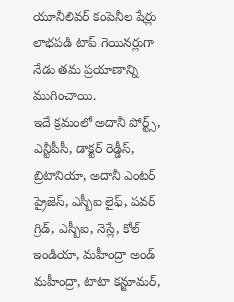యూనీలివర్ కంపెనీల షేర్లు లాభపడి టాప్ గెయినర్లుగా నేడు తమ ప్రయాణాన్ని ముగించాయి.
ఇదే క్రమంలో అదానీ పోర్ట్స్, ఎన్టీపీసీ, డాక్టర్ రెడ్డీస్, బ్రిటానియా, అదానీ ఎంటర్ ప్రైజెస్, ఎస్బీఐ లైఫ్, పవర్ గ్రిడ్, ఎస్బీఐ, నెస్లే, కోల్ ఇండియా, మహీంద్రా అండ్ మహీంద్రా, టాటా కన్జూమర్,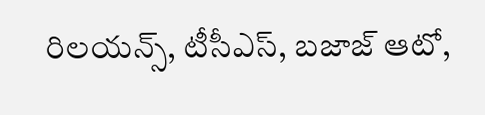రిలయన్స్, టీసీఎస్, బజాజ్ ఆటో,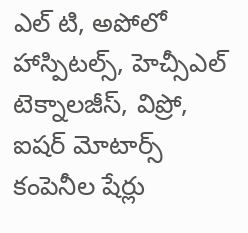ఎల్ టి, అపోలో హాస్పిటల్స్, హెచ్సీఎల్ టెక్నాలజీస్, విప్రో, ఐషర్ మోటార్స్ కంపెనీల షేర్లు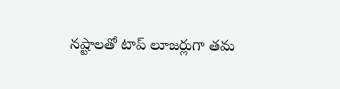నష్టాలతో టాప్ లూజర్లుగా తమ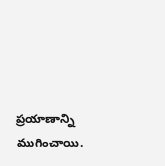ప్రయాణాన్ని ముగించాయి.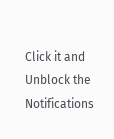Click it and Unblock the Notifications